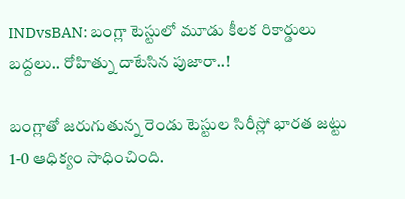INDvsBAN: బంగ్లా టెస్టులో మూడు కీలక రికార్డులు బద్దలు.. రోహిత్ను దాటేసిన పుజారా..!

బంగ్లాతో జరుగుతున్న రెండు టెస్టుల సిరీస్లో భారత జట్టు 1-0 ఆధిక్యం సాధించింది.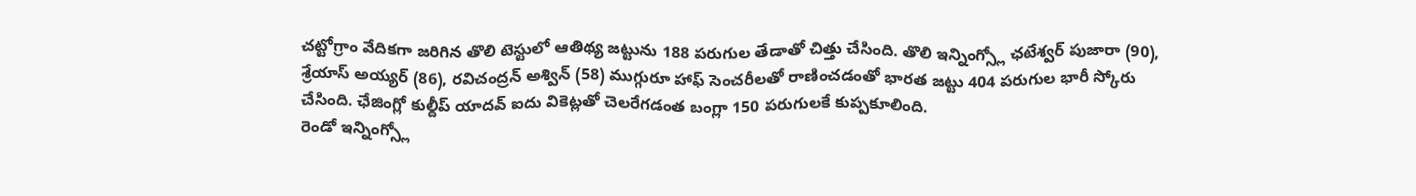చట్టోగ్రాం వేదికగా జరిగిన తొలి టెస్టులో ఆతిథ్య జట్టును 188 పరుగుల తేడాతో చిత్తు చేసింది. తొలి ఇన్నింగ్స్లో ఛటేశ్వర్ పుజారా (90), శ్రేయాస్ అయ్యర్ (86), రవిచంద్రన్ అశ్విన్ (58) ముగ్గురూ హాఫ్ సెంచరీలతో రాణించడంతో భారత జట్టు 404 పరుగుల భారీ స్కోరు చేసింది. ఛేజింగ్లో కుల్దీప్ యాదవ్ ఐదు వికెట్లతో చెలరేగడంత బంగ్లా 150 పరుగులకే కుప్పకూలింది.
రెండో ఇన్నింగ్స్లో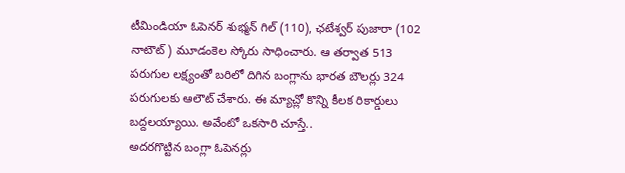టీమిండియా ఓపెనర్ శుభ్మన్ గిల్ (110), ఛటేశ్వర్ పుజారా (102 నాటౌట్) మూడంకెల స్కోరు సాధించారు. ఆ తర్వాత 513 పరుగుల లక్ష్యంతో బరిలో దిగిన బంగ్లాను భారత బౌలర్లు 324 పరుగులకు ఆలౌట్ చేశారు. ఈ మ్యాచ్లో కొన్ని కీలక రికార్డులు బద్దలయ్యాయి. అవేంటో ఒకసారి చూస్తే..
అదరగొట్టిన బంగ్లా ఓపెనర్లు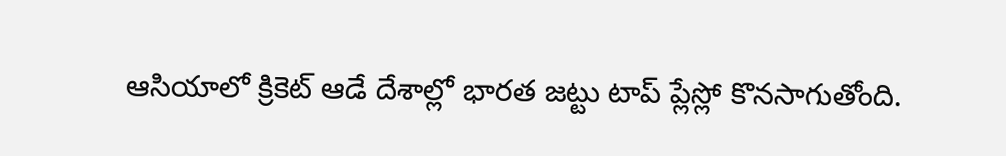ఆసియాలో క్రికెట్ ఆడే దేశాల్లో భారత జట్టు టాప్ ప్లేస్లో కొనసాగుతోంది.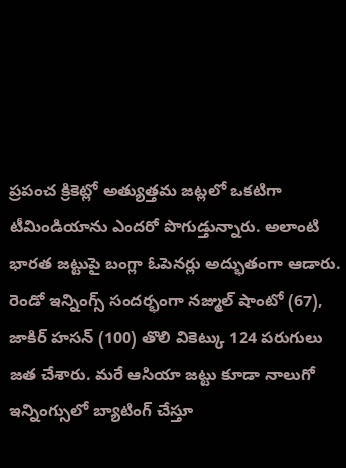ప్రపంచ క్రికెట్లో అత్యుత్తమ జట్లలో ఒకటిగా టీమిండియాను ఎందరో పొగుడ్తున్నారు. అలాంటి భారత జట్టుపై బంగ్లా ఓపెనర్లు అద్భుతంగా ఆడారు. రెండో ఇన్నింగ్స్ సందర్భంగా నజ్ముల్ షాంటో (67), జాకిర్ హసన్ (100) తొలి వికెట్కు 124 పరుగులు జత చేశారు. మరే ఆసియా జట్టు కూడా నాలుగో ఇన్నింగ్సులో బ్యాటింగ్ చేస్తూ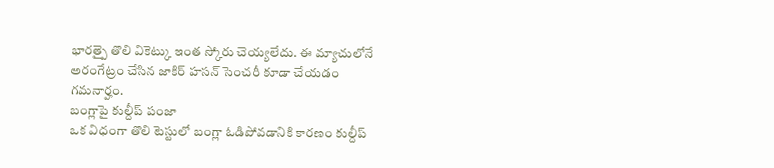భారత్పై తొలి వికెట్కు ఇంత స్కోరు చెయ్యలేదు. ఈ మ్యాచులోనే అరంగేట్రం చేసిన జాకిర్ హసన్ సెంచరీ కూడా చేయడం గమనార్హం.
బంగ్లాపై కుల్దీప్ పంజా
ఒక విధంగా తొలి టెస్టులో బంగ్లా ఓడిపోవడానికి కారణం కుల్దీప్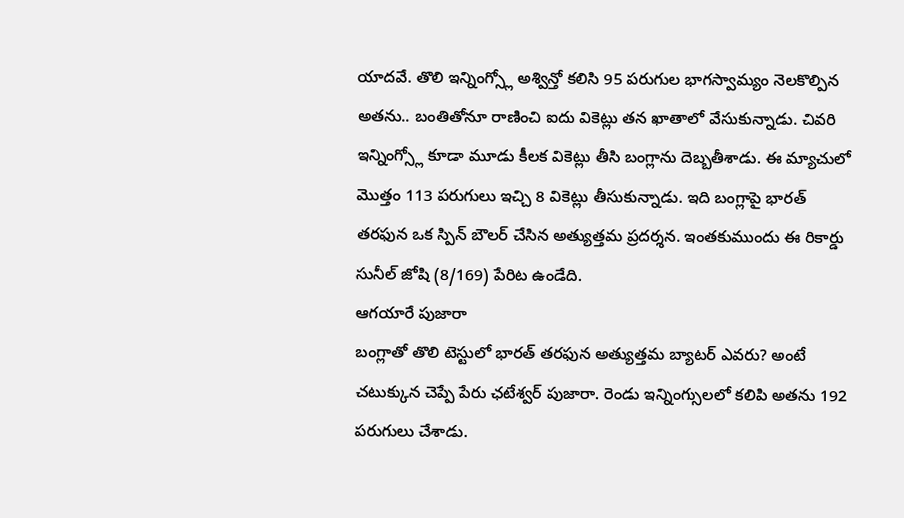యాదవే. తొలి ఇన్నింగ్స్లో అశ్విన్తో కలిసి 95 పరుగుల భాగస్వామ్యం నెలకొల్పిన అతను.. బంతితోనూ రాణించి ఐదు వికెట్లు తన ఖాతాలో వేసుకున్నాడు. చివరి ఇన్నింగ్స్లో కూడా మూడు కీలక వికెట్లు తీసి బంగ్లాను దెబ్బతీశాడు. ఈ మ్యాచులో మొత్తం 113 పరుగులు ఇచ్చి 8 వికెట్లు తీసుకున్నాడు. ఇది బంగ్లాపై భారత్ తరఫున ఒక స్పిన్ బౌలర్ చేసిన అత్యుత్తమ ప్రదర్శన. ఇంతకుముందు ఈ రికార్డు సునీల్ జోషి (8/169) పేరిట ఉండేది.
ఆగయారే పుజారా
బంగ్లాతో తొలి టెస్టులో భారత్ తరఫున అత్యుత్తమ బ్యాటర్ ఎవరు? అంటే చటుక్కున చెప్పే పేరు ఛటేశ్వర్ పుజారా. రెండు ఇన్నింగ్సులలో కలిపి అతను 192 పరుగులు చేశాడు.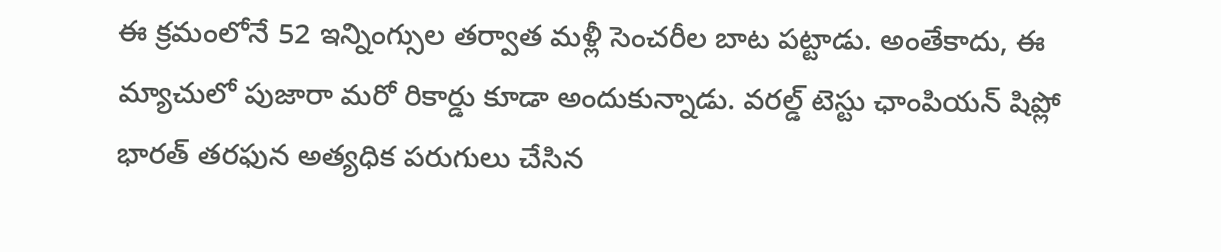ఈ క్రమంలోనే 52 ఇన్నింగ్సుల తర్వాత మళ్లీ సెంచరీల బాట పట్టాడు. అంతేకాదు, ఈ మ్యాచులో పుజారా మరో రికార్డు కూడా అందుకున్నాడు. వరల్డ్ టెస్టు ఛాంపియన్ షిప్లో భారత్ తరఫున అత్యధిక పరుగులు చేసిన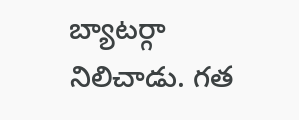బ్యాటర్గా నిలిచాడు. గత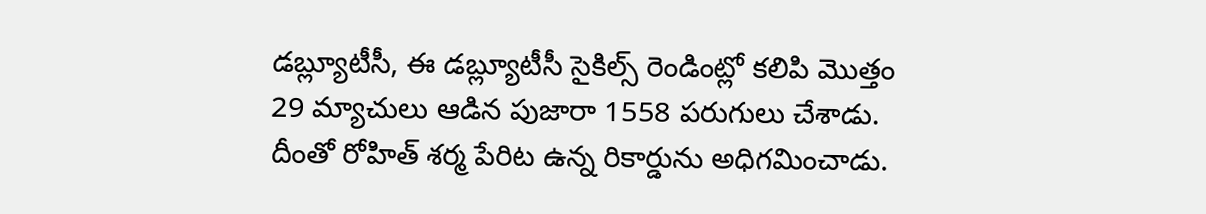డబ్ల్యూటీసీ, ఈ డబ్ల్యూటీసీ సైకిల్స్ రెండింట్లో కలిపి మొత్తం 29 మ్యాచులు ఆడిన పుజారా 1558 పరుగులు చేశాడు. దీంతో రోహిత్ శర్మ పేరిట ఉన్న రికార్డును అధిగమించాడు.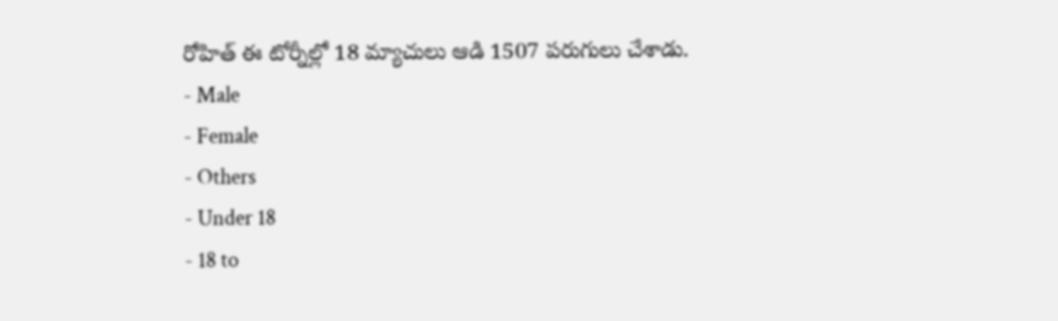రోహిత్ ఈ టోర్నీల్లో 18 మ్యాచులు ఆడి 1507 పరుగులు చేశాడు.
- Male
- Female
- Others
- Under 18
- 18 to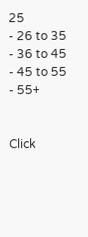25
- 26 to 35
- 36 to 45
- 45 to 55
- 55+


Click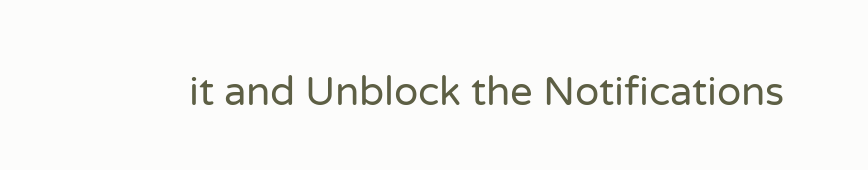it and Unblock the Notifications